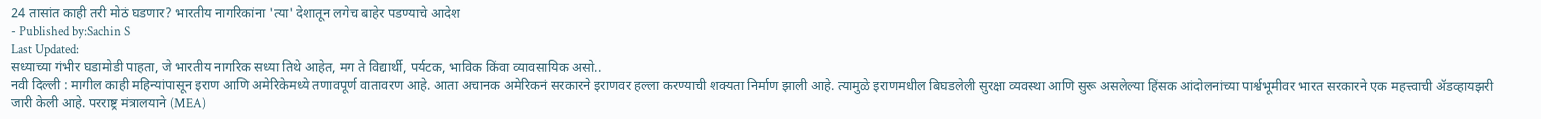24 तासांत काही तरी मोठं घडणार? भारतीय नागरिकांना 'त्या' देशातून लगेच बाहेर पडण्याचे आदेश
- Published by:Sachin S
Last Updated:
सध्याच्या गंभीर घडामोडी पाहता, जे भारतीय नागरिक सध्या तिथे आहेत, मग ते विद्यार्थी, पर्यटक, भाविक किंवा व्यावसायिक असो..
नवी दिल्ली : मागील काही महिन्यांपासून इराण आणि अमेरिकेमध्ये तणावपूर्ण वातावरण आहे. आता अचानक अमेरिकनं सरकारने इराणवर हल्ला करण्याची शक्यता निर्माण झाली आहे. त्यामुळे इराणमधील बिघडलेली सुरक्षा व्यवस्था आणि सुरू असलेल्या हिंसक आंदोलनांच्या पार्श्वभूमीवर भारत सरकारने एक महत्त्वाची ॲडव्हायझरी जारी केली आहे. परराष्ट्र मंत्रालयाने (MEA)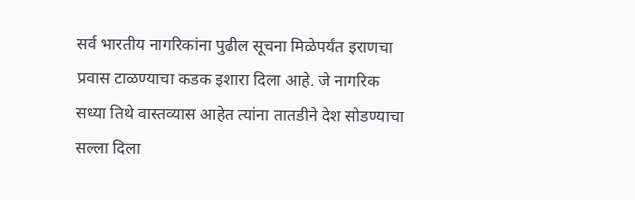सर्व भारतीय नागरिकांना पुढील सूचना मिळेपर्यंत इराणचा प्रवास टाळण्याचा कडक इशारा दिला आहे. जे नागरिक सध्या तिथे वास्तव्यास आहेत त्यांना तातडीने देश सोडण्याचा सल्ला दिला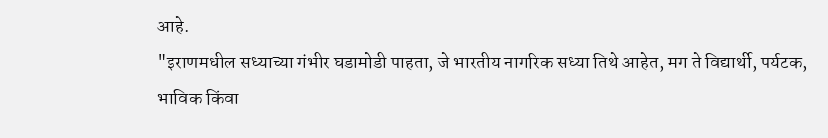आहे.
"इराणमधील सध्याच्या गंभीर घडामोडी पाहता, जे भारतीय नागरिक सध्या तिथे आहेत, मग ते विद्यार्थी, पर्यटक, भाविक किंवा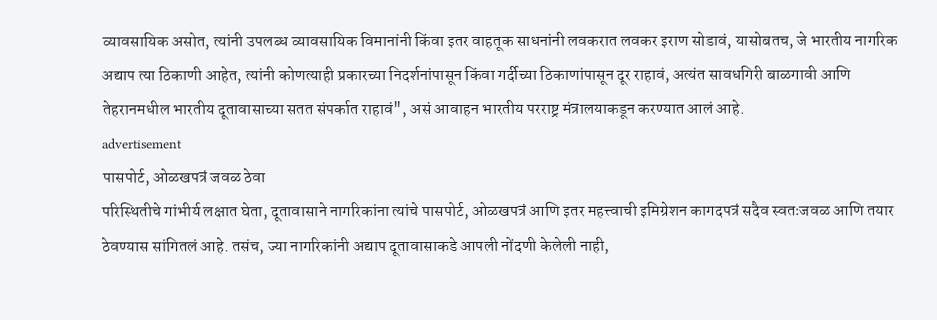व्यावसायिक असोत, त्यांनी उपलब्ध व्यावसायिक विमानांनी किंवा इतर वाहतूक साधनांनी लवकरात लवकर इराण सोडावं, यासोबतच, जे भारतीय नागरिक अद्याप त्या ठिकाणी आहेत, त्यांनी कोणत्याही प्रकारच्या निदर्शनांपासून किंवा गर्दीच्या ठिकाणांपासून दूर राहावं, अत्यंत सावधगिरी बाळगावी आणि तेहरानमधील भारतीय दूतावासाच्या सतत संपर्कात राहावं", असं आवाहन भारतीय परराष्ट्र मंत्रालयाकडून करण्यात आलं आहे.
advertisement
पासपोर्ट, ओळखपत्रं जवळ ठेवा
परिस्थितीचे गांभीर्य लक्षात घेता, दूतावासाने नागरिकांना त्यांचे पासपोर्ट, ओळखपत्रं आणि इतर महत्त्वाची इमिग्रेशन कागदपत्रं सदैव स्वतःजवळ आणि तयार ठेवण्यास सांगितलं आहे. तसंच, ज्या नागरिकांनी अद्याप दूतावासाकडे आपली नोंदणी केलेली नाही,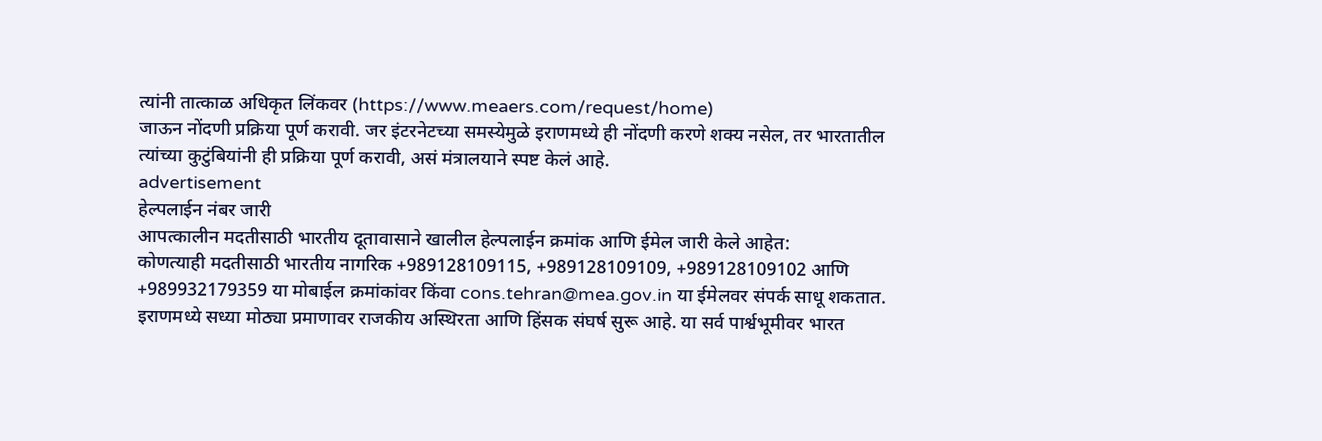त्यांनी तात्काळ अधिकृत लिंकवर (https://www.meaers.com/request/home)
जाऊन नोंदणी प्रक्रिया पूर्ण करावी. जर इंटरनेटच्या समस्येमुळे इराणमध्ये ही नोंदणी करणे शक्य नसेल, तर भारतातील त्यांच्या कुटुंबियांनी ही प्रक्रिया पूर्ण करावी, असं मंत्रालयाने स्पष्ट केलं आहे.
advertisement
हेल्पलाईन नंबर जारी
आपत्कालीन मदतीसाठी भारतीय दूतावासाने खालील हेल्पलाईन क्रमांक आणि ईमेल जारी केले आहेत:
कोणत्याही मदतीसाठी भारतीय नागरिक +989128109115, +989128109109, +989128109102 आणि +989932179359 या मोबाईल क्रमांकांवर किंवा cons.tehran@mea.gov.in या ईमेलवर संपर्क साधू शकतात.
इराणमध्ये सध्या मोठ्या प्रमाणावर राजकीय अस्थिरता आणि हिंसक संघर्ष सुरू आहे. या सर्व पार्श्वभूमीवर भारत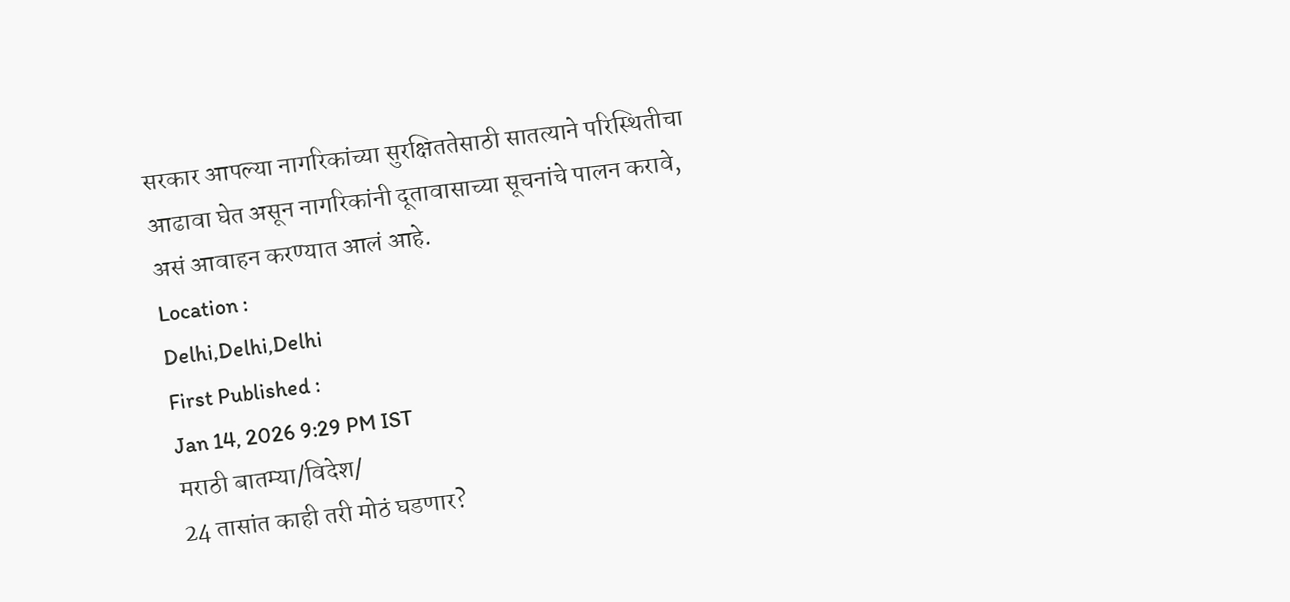सरकार आपल्या नागरिकांच्या सुरक्षिततेसाठी सातत्याने परिस्थितीचा आढावा घेत असून नागरिकांनी दूतावासाच्या सूचनांचे पालन करावे, असं आवाहन करण्यात आलं आहे.
Location :
Delhi,Delhi,Delhi
First Published :
Jan 14, 2026 9:29 PM IST
मराठी बातम्या/विदेश/
24 तासांत काही तरी मोठं घडणार?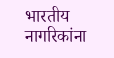भारतीय नागरिकांना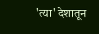'त्या' देशातून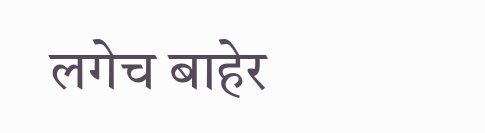लगेच बाहेर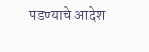पडण्याचे आदेश